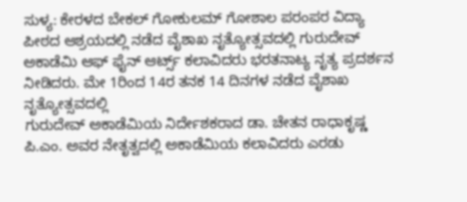ಸುಳ್ಯ: ಕೇರಳದ ಬೇಕಲ್ ಗೋಕುಲಮ್ ಗೋಶಾಲ ಪರಂಪರ ವಿದ್ಯಾ ಪೀಠದ ಆಶ್ರಯದಲ್ಲಿ ನಡೆದ ವೈಶಾಖ ನೃತ್ಯೋತ್ಸವದಲ್ಲಿ ಗುರುದೇವ್ ಅಕಾಡೆಮಿ ಆಫ್ ಫೈನ್ ಆರ್ಟ್ಸ್ ಕಲಾವಿದರು ಭರತನಾಟ್ಯ ನೃತ್ಯ ಪ್ರದರ್ಶನ ನೀಡಿದರು. ಮೇ 1ರಿಂದ 14ರ ತನಕ 14 ದಿನಗಳ ನಡೆದ ವೈಶಾಖ ನೃತ್ಯೋತ್ಸವದಲ್ಲಿ
ಗುರುದೇವ್ ಅಕಾಡೆಮಿಯ ನಿರ್ದೇಶಕರಾದ ಡಾ. ಚೇತನ ರಾಧಾಕೃಷ್ಣ ಪಿ.ಎಂ. ಅವರ ನೇತೃತ್ವದಲ್ಲಿ ಅಕಾಡೆಮಿಯ ಕಲಾವಿದರು ಎರಡು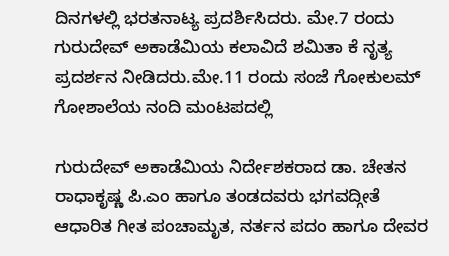ದಿನಗಳಲ್ಲಿ ಭರತನಾಟ್ಯ ಪ್ರದರ್ಶಿಸಿದರು. ಮೇ.7 ರಂದು ಗುರುದೇವ್ ಅಕಾಡೆಮಿಯ ಕಲಾವಿದೆ ಶಮಿತಾ ಕೆ ನೃತ್ಯ ಪ್ರದರ್ಶನ ನೀಡಿದರು.ಮೇ.11 ರಂದು ಸಂಜೆ ಗೋಕುಲಮ್ ಗೋಶಾಲೆಯ ನಂದಿ ಮಂಟಪದಲ್ಲಿ

ಗುರುದೇವ್ ಅಕಾಡೆಮಿಯ ನಿರ್ದೇಶಕರಾದ ಡಾ. ಚೇತನ ರಾಧಾಕೃಷ್ಣ ಪಿ.ಎಂ ಹಾಗೂ ತಂಡದವರು ಭಗವದ್ಗೀತೆ ಆಧಾರಿತ ಗೀತ ಪಂಚಾಮೃತ, ನರ್ತನ ಪದಂ ಹಾಗೂ ದೇವರ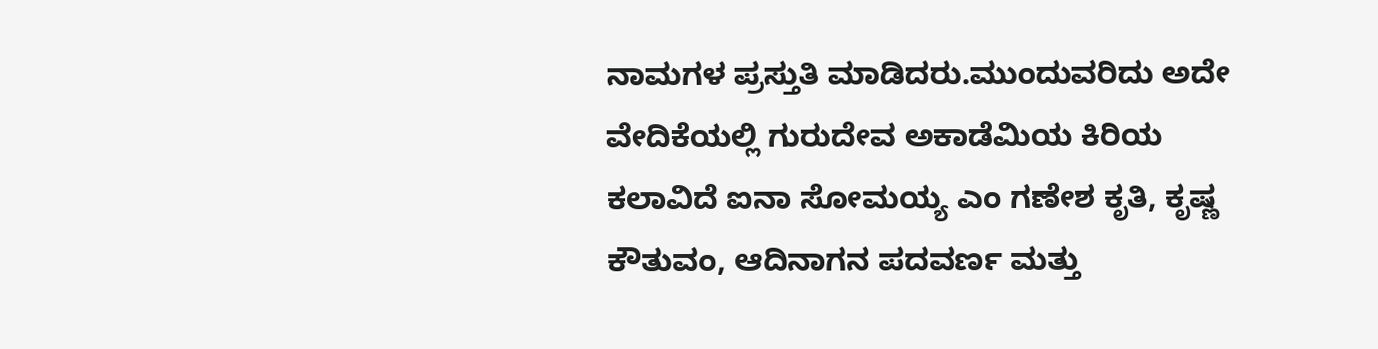ನಾಮಗಳ ಪ್ರಸ್ತುತಿ ಮಾಡಿದರು.ಮುಂದುವರಿದು ಅದೇ ವೇದಿಕೆಯಲ್ಲಿ ಗುರುದೇವ ಅಕಾಡೆಮಿಯ ಕಿರಿಯ ಕಲಾವಿದೆ ಐನಾ ಸೋಮಯ್ಯ ಎಂ ಗಣೇಶ ಕೃತಿ, ಕೃಷ್ಣ ಕೌತುವಂ, ಆದಿನಾಗನ ಪದವರ್ಣ ಮತ್ತು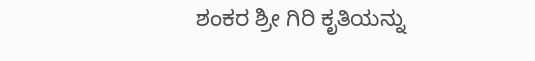ಶಂಕರ ಶ್ರೀ ಗಿರಿ ಕೃತಿಯನ್ನು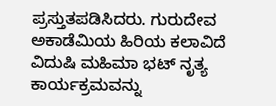ಪ್ರಸ್ತುತಪಡಿಸಿದರು. ಗುರುದೇವ ಅಕಾಡೆಮಿಯ ಹಿರಿಯ ಕಲಾವಿದೆ ವಿದುಷಿ ಮಹಿಮಾ ಭಟ್ ನೃತ್ಯ ಕಾರ್ಯಕ್ರಮವನ್ನು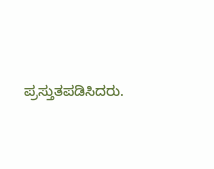ಪ್ರಸ್ತುತಪಡಿಸಿದರು.